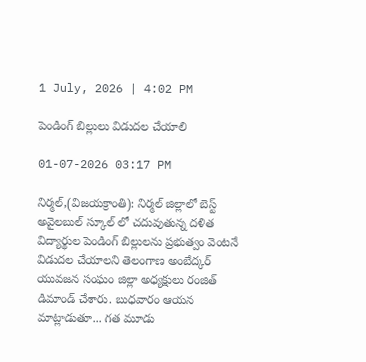1 July, 2026 | 4:02 PM

పెండింగ్ బిల్లులు విడుదల చేయాలి

01-07-2026 03:17 PM

నిర్మల్,(విజయక్రాంతి): నిర్మల్ జిల్లాలో బెస్ట్ అవైలబుల్ స్కూల్ లో చదువుతున్న దళిత విద్యార్థుల పెండింగ్ బిల్లులను ప్రభుత్వం వెంటనే విడుదల చేయాలని తెలంగాణ అంబేద్కర్ యువజన సంఘం జిల్లా అధ్యక్షులు రంజిత్ డిమాండ్ చేశారు. బుధవారం ఆయన మాట్లాడుతూ... గత మూడు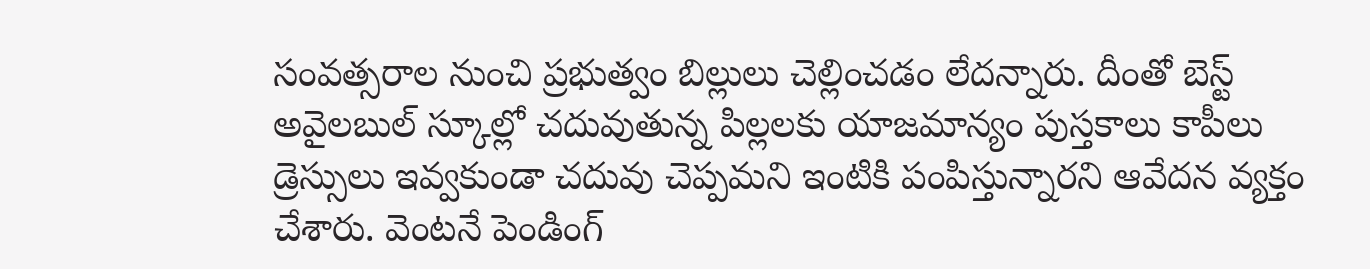సంవత్సరాల నుంచి ప్రభుత్వం బిల్లులు చెల్లించడం లేదన్నారు. దీంతో బెస్ట్ అవైలబుల్ స్కూల్లో చదువుతున్న పిల్లలకు యాజమాన్యం పుస్తకాలు కాపీలు డ్రెస్సులు ఇవ్వకుండా చదువు చెప్పమని ఇంటికి పంపిస్తున్నారని ఆవేదన వ్యక్తం చేశారు. వెంటనే పెండింగ్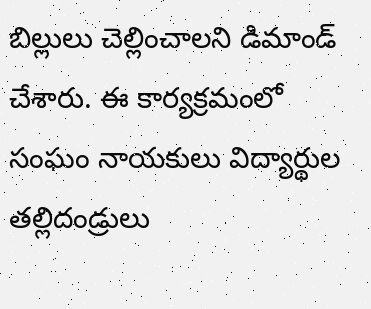బిల్లులు చెల్లించాలని డిమాండ్ చేశారు. ఈ కార్యక్రమంలో సంఘం నాయకులు విద్యార్థుల తల్లిదండ్రులు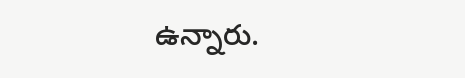ఉన్నారు.